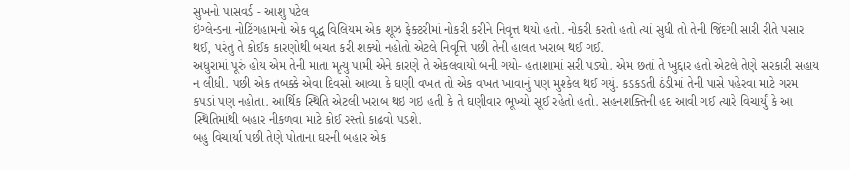સુખનો પાસવર્ડ - આશુ પટેલ
ઇંગ્લેન્ડના નોટિંગહામનો એક વૃદ્ધ વિલિયમ એક શૂઝ ફેક્ટરીમાં નોકરી કરીને નિવૃત્ત થયો હતો. નોકરી કરતો હતો ત્યાં સુધી તો તેની જિંદગી સારી રીતે પસાર થઈ, પરંતુ તે કોઈક કારણોથી બચત કરી શક્યો નહોતો એટલે નિવૃત્તિ પછી તેની હાલત ખરાબ થઈ ગઈ.
અધુરામાં પૂરું હોય એમ તેની માતા મૃત્યુ પામી એને કારણે તે એકલવાયો બની ગયો- હતાશામાં સરી પડ્યો. એમ છતાં તે ખુદ્દાર હતો એટલે તેણે સરકારી સહાય ન લીધી. પછી એક તબક્કે એવા દિવસો આવ્યા કે ઘણી વખત તો એક વખત ખાવાનું પણ મુશ્કેલ થઈ ગયું. કડકડતી ઠંડીમાં તેની પાસે પહેરવા માટે ગરમ કપડાં પણ નહોતા. આર્થિક સ્થિતિ એટલી ખરાબ થઇ ગઇ હતી કે તે ઘણીવાર ભૂખ્યો સૂઈ રહેતો હતો. સહનશક્તિની હદ આવી ગઈ ત્યારે વિચાર્યું કે આ સ્થિતિમાંથી બહાર નીકળવા માટે કોઈ રસ્તો કાઢવો પડશે.
બહુ વિચાર્યા પછી તેણે પોતાના ઘરની બહાર એક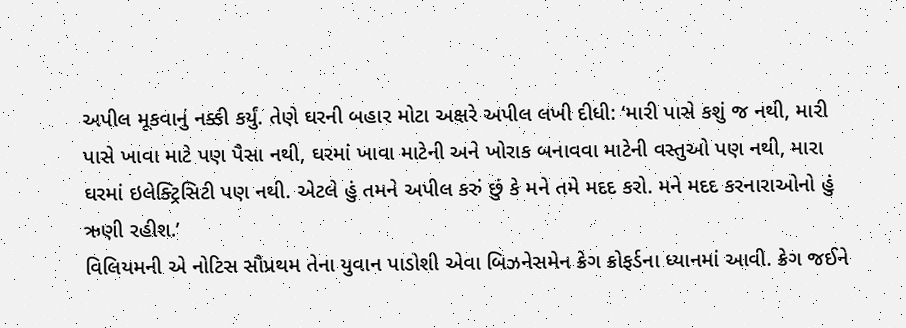અપીલ મૂકવાનું નક્કી કર્યું. તેણે ઘરની બહાર મોટા અક્ષરે અપીલ લખી દીધી: ‘મારી પાસે કશું જ નથી, મારી પાસે ખાવા માટે પણ પૈસા નથી, ઘરમાં ખાવા માટેની અને ખોરાક બનાવવા માટેની વસ્તુઓ પણ નથી, મારા ઘરમાં ઇલેક્ટ્રિસિટી પણ નથી. એટલે હું તમને અપીલ કરું છું કે મને તમે મદદ કરો. મને મદદ કરનારાઓનો હું ઋણી રહીશ.’
વિલિયમની એ નોટિસ સૌપ્રથમ તેના યુવાન પાડોશી એવા બિઝનેસમેન ક્રેગ ક્રોફર્ડના ધ્યાનમાં આવી. ક્રેગ જઈને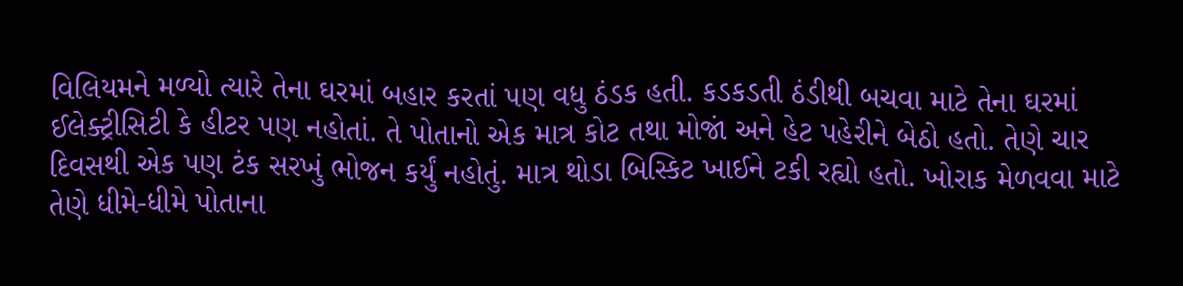વિલિયમને મળ્યો ત્યારે તેના ઘરમાં બહાર કરતાં પણ વધુ ઠંડક હતી. કડકડતી ઠંડીથી બચવા માટે તેના ઘરમાં ઈલેક્ટ્રીસિટી કે હીટર પણ નહોતાં. તે પોતાનો એક માત્ર કોટ તથા મોજાં અને હેટ પહેરીને બેઠો હતો. તેણે ચાર દિવસથી એક પણ ટંક સરખું ભોજન કર્યું નહોતું. માત્ર થોડા બિસ્કિટ ખાઈને ટકી રહ્યો હતો. ખોરાક મેળવવા માટે તેણે ધીમે-ધીમે પોતાના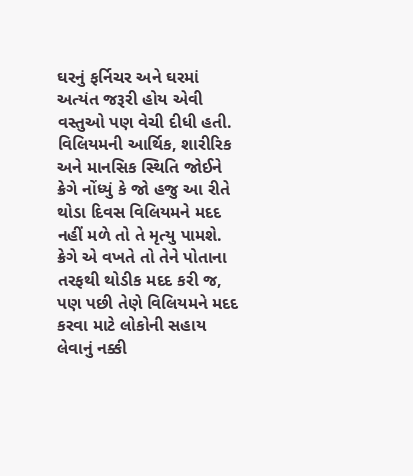ઘરનું ફર્નિચર અને ઘરમાં અત્યંત જરૂરી હોય એવી વસ્તુઓ પણ વેચી દીધી હતી.
વિલિયમની આર્થિક, શારીરિક અને માનસિક સ્થિતિ જોઈને ક્રેગે નોંધ્યું કે જો હજુ આ રીતે થોડા દિવસ વિલિયમને મદદ નહીં મળે તો તે મૃત્યુ પામશે. ક્રેગે એ વખતે તો તેને પોતાના તરફથી થોડીક મદદ કરી જ, પણ પછી તેણે વિલિયમને મદદ કરવા માટે લોકોની સહાય લેવાનું નક્કી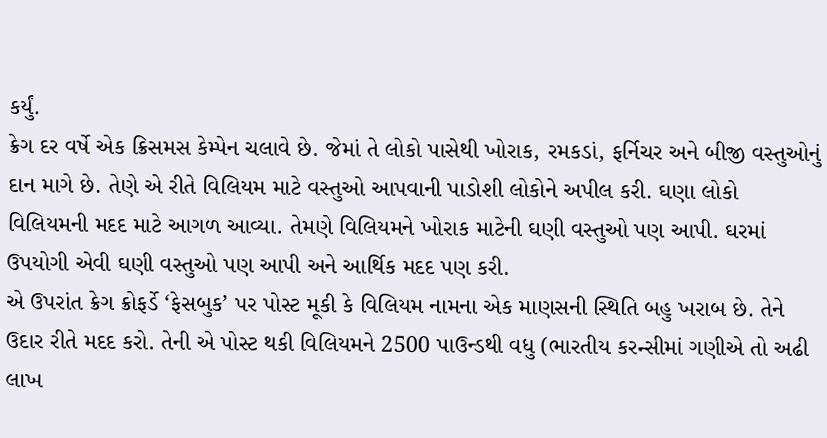કર્યું.
ક્રેગ દર વર્ષે એક ક્રિસમસ કેમ્પેન ચલાવે છે. જેમાં તે લોકો પાસેથી ખોરાક, રમકડાં, ફર્નિચર અને બીજી વસ્તુઓનું દાન માગે છે. તેણે એ રીતે વિલિયમ માટે વસ્તુઓ આપવાની પાડોશી લોકોને અપીલ કરી. ઘણા લોકો વિલિયમની મદદ માટે આગળ આવ્યા. તેમણે વિલિયમને ખોરાક માટેની ઘણી વસ્તુઓ પણ આપી. ઘરમાં ઉપયોગી એવી ઘણી વસ્તુઓ પણ આપી અને આર્થિક મદદ પણ કરી.
એ ઉપરાંત ક્રેગ ક્રોફર્ડે ‘ફેસબુક’ પર પોસ્ટ મૂકી કે વિલિયમ નામના એક માણસની સ્થિતિ બહુ ખરાબ છે. તેને ઉદાર રીતે મદદ કરો. તેની એ પોસ્ટ થકી વિલિયમને 2500 પાઉન્ડથી વધુ (ભારતીય કરન્સીમાં ગણીએ તો અઢી લાખ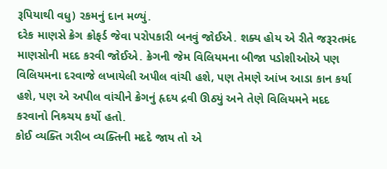રૂપિયાથી વધુ) રકમનું દાન મળ્યું.
દરેક માણસે ક્રેગ ક્રોફર્ડ જેવા પરોપકારી બનવું જોઈએ. શક્ય હોય એ રીતે જરૂરતમંદ માણસોની મદદ કરવી જોઈએ. ક્રેગની જેમ વિલિયમના બીજા પડોશીઓએ પણ વિલિયમના દરવાજે લખાયેલી અપીલ વાંચી હશે, પણ તેમણે આંખ આડા કાન કર્યા હશે, પણ એ અપીલ વાંચીને ક્રેગનું હૃદય દ્રવી ઊઠ્યું અને તેણે વિલિયમને મદદ કરવાનો નિશ્ર્ચય કર્યો હતો.
કોઈ વ્યક્તિ ગરીબ વ્યક્તિની મદદે જાય તો એ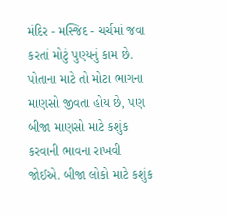મંદિર - મસ્જિદ - ચર્ચમાં જવા કરતાં મોટું પુણ્યનું કામ છે. પોતાના માટે તો મોટા ભાગના માણસો જીવતા હોય છે, પણ બીજા માણસો માટે કશુંક કરવાની ભાવના રાખવી જોઈએ. બીજા લોકો માટે કશુંક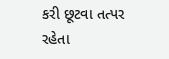કરી છૂટવા તત્પર રહેતા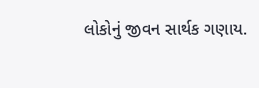લોકોનું જીવન સાર્થક ગણાય.